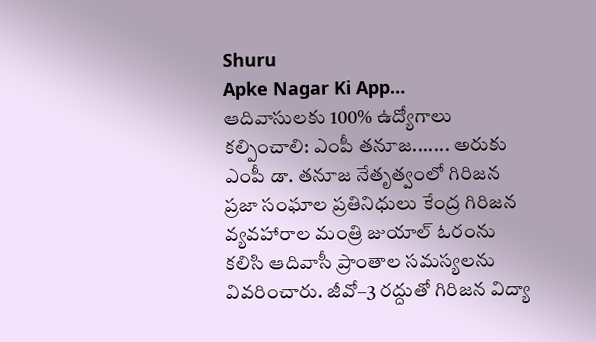Shuru
Apke Nagar Ki App…
ఆదివాసులకు 100% ఉద్యోగాలు కల్పించాలి: ఎంపీ తనూజ....... అరుకు ఎంపీ డా. తనూజ నేతృత్వంలో గిరిజన ప్రజా సంఘాల ప్రతినిధులు కేంద్ర గిరిజన వ్యవహారాల మంత్రి జుయాల్ ఓరంను కలిసి ఆదివాసీ ప్రాంతాల సమస్యలను వివరించారు. జీవో–3 రద్దుతో గిరిజన విద్యా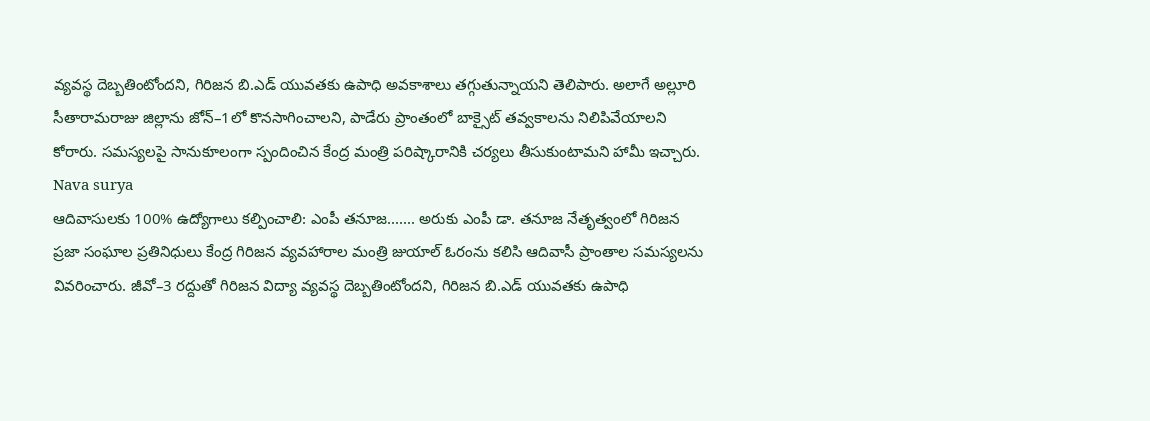వ్యవస్థ దెబ్బతింటోందని, గిరిజన బి.ఎడ్ యువతకు ఉపాధి అవకాశాలు తగ్గుతున్నాయని తెలిపారు. అలాగే అల్లూరి సీతారామరాజు జిల్లాను జోన్–1లో కొనసాగించాలని, పాడేరు ప్రాంతంలో బాక్సైట్ తవ్వకాలను నిలిపివేయాలని కోరారు. సమస్యలపై సానుకూలంగా స్పందించిన కేంద్ర మంత్రి పరిష్కారానికి చర్యలు తీసుకుంటామని హామీ ఇచ్చారు.
Nava surya
ఆదివాసులకు 100% ఉద్యోగాలు కల్పించాలి: ఎంపీ తనూజ....... అరుకు ఎంపీ డా. తనూజ నేతృత్వంలో గిరిజన ప్రజా సంఘాల ప్రతినిధులు కేంద్ర గిరిజన వ్యవహారాల మంత్రి జుయాల్ ఓరంను కలిసి ఆదివాసీ ప్రాంతాల సమస్యలను వివరించారు. జీవో–3 రద్దుతో గిరిజన విద్యా వ్యవస్థ దెబ్బతింటోందని, గిరిజన బి.ఎడ్ యువతకు ఉపాధి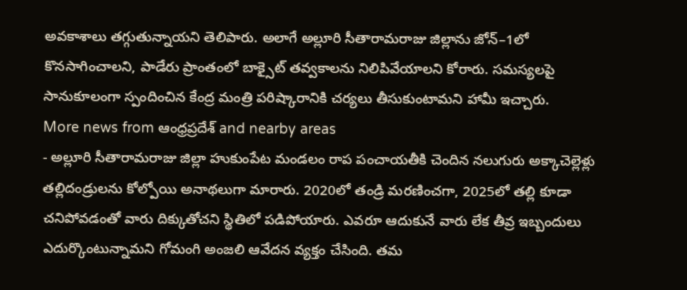అవకాశాలు తగ్గుతున్నాయని తెలిపారు. అలాగే అల్లూరి సీతారామరాజు జిల్లాను జోన్–1లో కొనసాగించాలని, పాడేరు ప్రాంతంలో బాక్సైట్ తవ్వకాలను నిలిపివేయాలని కోరారు. సమస్యలపై సానుకూలంగా స్పందించిన కేంద్ర మంత్రి పరిష్కారానికి చర్యలు తీసుకుంటామని హామీ ఇచ్చారు.
More news from ఆంధ్రప్రదేశ్ and nearby areas
- అల్లూరి సీతారామరాజు జిల్లా హుకుంపేట మండలం రాప పంచాయతీకి చెందిన నలుగురు అక్కాచెల్లెళ్లు తల్లిదండ్రులను కోల్పోయి అనాథలుగా మారారు. 2020లో తండ్రి మరణించగా, 2025లో తల్లి కూడా చనిపోవడంతో వారు దిక్కుతోచని స్థితిలో పడిపోయారు. ఎవరూ ఆదుకునే వారు లేక తీవ్ర ఇబ్బందులు ఎదుర్కొంటున్నామని గోమంగి అంజలి ఆవేదన వ్యక్తం చేసింది. తమ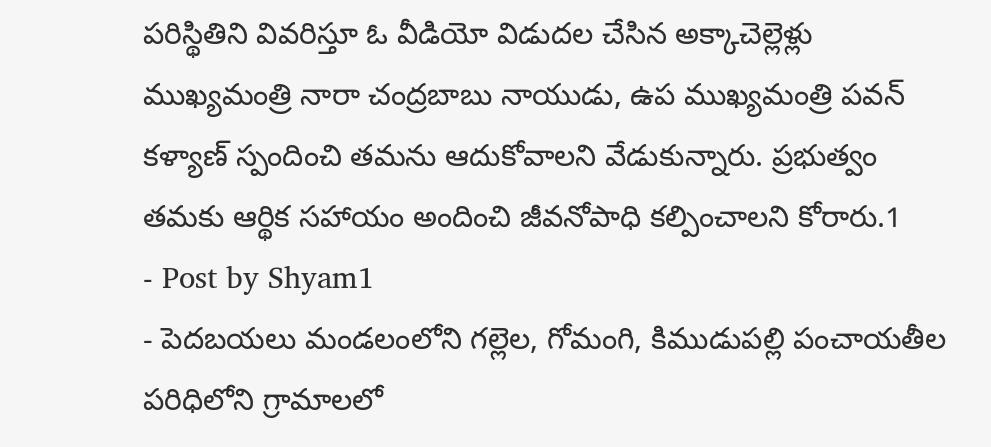పరిస్థితిని వివరిస్తూ ఓ వీడియో విడుదల చేసిన అక్కాచెల్లెళ్లు ముఖ్యమంత్రి నారా చంద్రబాబు నాయుడు, ఉప ముఖ్యమంత్రి పవన్ కళ్యాణ్ స్పందించి తమను ఆదుకోవాలని వేడుకున్నారు. ప్రభుత్వం తమకు ఆర్థిక సహాయం అందించి జీవనోపాధి కల్పించాలని కోరారు.1
- Post by Shyam1
- పెదబయలు మండలంలోని గల్లెల, గోమంగి, కిముడుపల్లి పంచాయతీల పరిధిలోని గ్రామాలలో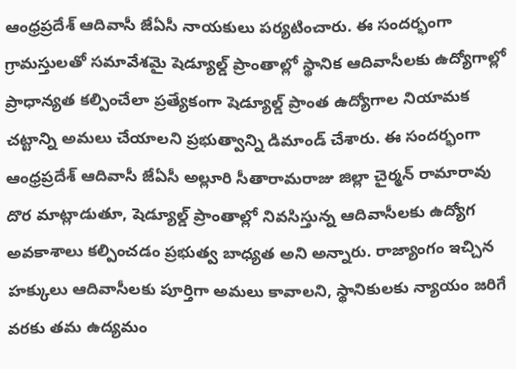ఆంధ్రప్రదేశ్ ఆదివాసీ జేఏసీ నాయకులు పర్యటించారు. ఈ సందర్భంగా గ్రామస్తులతో సమావేశమై షెడ్యూల్డ్ ప్రాంతాల్లో స్థానిక ఆదివాసీలకు ఉద్యోగాల్లో ప్రాధాన్యత కల్పించేలా ప్రత్యేకంగా షెడ్యూల్డ్ ప్రాంత ఉద్యోగాల నియామక చట్టాన్ని అమలు చేయాలని ప్రభుత్వాన్ని డిమాండ్ చేశారు. ఈ సందర్భంగా ఆంధ్రప్రదేశ్ ఆదివాసీ జేఏసీ అల్లూరి సీతారామరాజు జిల్లా చైర్మన్ రామారావు దొర మాట్లాడుతూ, షెడ్యూల్డ్ ప్రాంతాల్లో నివసిస్తున్న ఆదివాసీలకు ఉద్యోగ అవకాశాలు కల్పించడం ప్రభుత్వ బాధ్యత అని అన్నారు. రాజ్యాంగం ఇచ్చిన హక్కులు ఆదివాసీలకు పూర్తిగా అమలు కావాలని, స్థానికులకు న్యాయం జరిగే వరకు తమ ఉద్యమం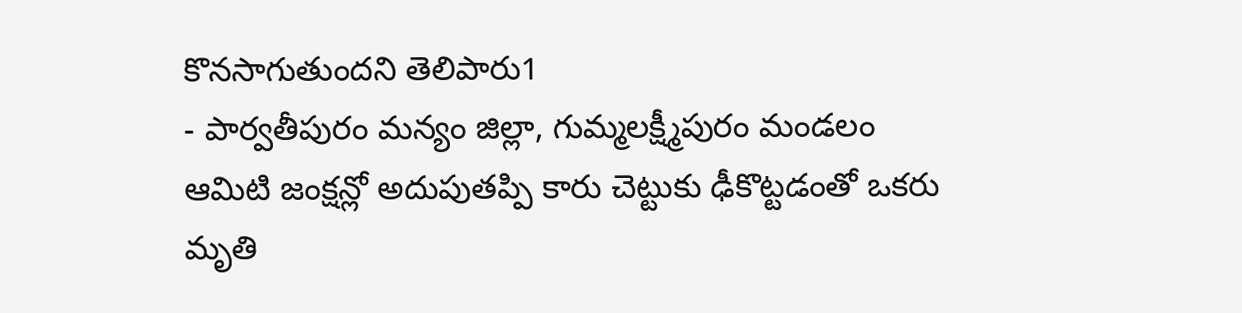కొనసాగుతుందని తెలిపారు1
- పార్వతీపురం మన్యం జిల్లా, గుమ్మలక్ష్మీపురం మండలం ఆమిటి జంక్షన్లో అదుపుతప్పి కారు చెట్టుకు ఢీకొట్టడంతో ఒకరు మృతి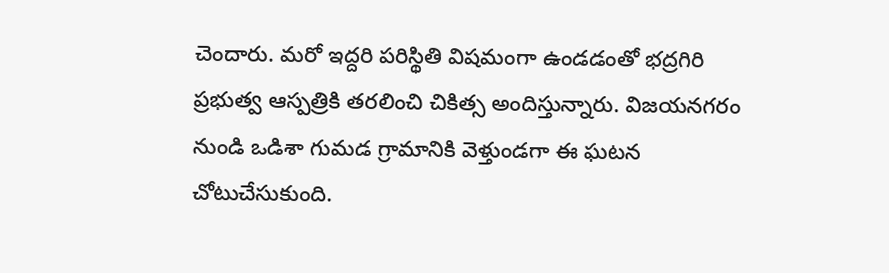చెందారు. మరో ఇద్దరి పరిస్థితి విషమంగా ఉండడంతో భద్రగిరి ప్రభుత్వ ఆస్పత్రికి తరలించి చికిత్స అందిస్తున్నారు. విజయనగరం నుండి ఒడిశా గుమడ గ్రామానికి వెళ్తుండగా ఈ ఘటన చోటుచేసుకుంది.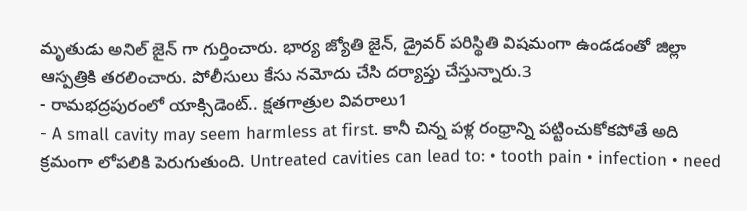మృతుడు అనిల్ జైన్ గా గుర్తించారు. భార్య జ్యోతి జైన్, డ్రైవర్ పరిస్థితి విషమంగా ఉండడంతో జిల్లా ఆస్పత్రికి తరలించారు. పోలీసులు కేసు నమోదు చేసి దర్యాప్తు చేస్తున్నారు.3
- రామభద్రపురంలో యాక్సిడెంట్.. క్షతగాత్రుల వివరాలు1
- A small cavity may seem harmless at first. కానీ చిన్న పళ్ల రంధ్రాన్ని పట్టించుకోకపోతే అది క్రమంగా లోపలికి పెరుగుతుంది. Untreated cavities can lead to: • tooth pain • infection • need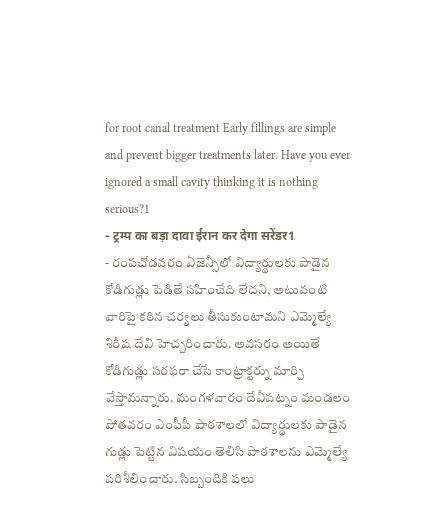for root canal treatment Early fillings are simple and prevent bigger treatments later. Have you ever ignored a small cavity thinking it is nothing serious?1
- ट्रम्प का बड़ा दावा ईरान कर देगा सरेंडर1
- రంపచోడవరం ఏజెన్సీలో విద్యార్థులకు పాడైన కోడిగుడ్లు పెడితే సహించేది లేదని, అటువంటి వారిపై కఠిన చర్యలు తీసుకుంటామని ఎమ్మెల్యే శిరీష దేవి హెచ్చరించారు. అవసరం అయితే కోడిగుడ్లు సరఫరా చేసే కాంట్రాక్టర్ను మార్చి వేస్తామన్నారు. మంగళవారం దేవీపట్నం మండలం పోతవరం ఎంపీపీ పాఠశాలలో విద్యార్థులకు పాడైన గుడ్లు పెట్టిన విషయం తెలిసి పాఠశాలను ఎమ్మెల్యే పరిశీలించారు. సిబ్బందికి పలు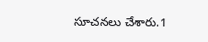సూచనలు చేశారు.1